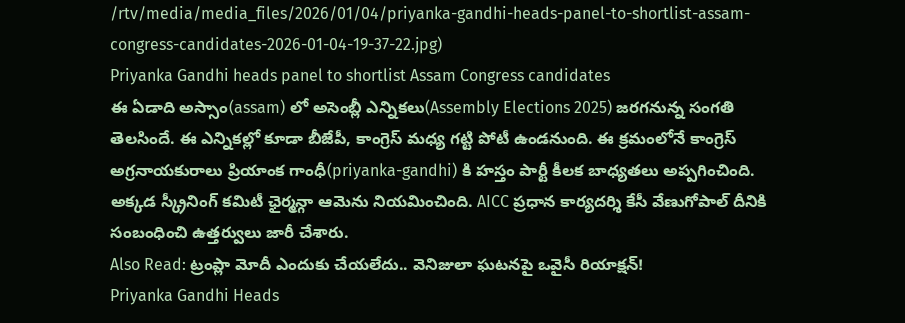/rtv/media/media_files/2026/01/04/priyanka-gandhi-heads-panel-to-shortlist-assam-congress-candidates-2026-01-04-19-37-22.jpg)
Priyanka Gandhi heads panel to shortlist Assam Congress candidates
ఈ ఏడాది అస్సాం(assam) లో అసెంబ్లీ ఎన్నికలు(Assembly Elections 2025) జరగనున్న సంగతి తెలసిందే. ఈ ఎన్నికల్లో కూడా బీజేపీ, కాంగ్రెస్ మధ్య గట్టి పోటీ ఉండనుంది. ఈ క్రమంలోనే కాంగ్రెస్ అగ్రనాయకురాలు ప్రియాంక గాంధీ(priyanka-gandhi) కి హస్తం పార్టీ కీలక బాధ్యతలు అప్పగించింది. అక్కడ స్క్రీనింగ్ కమిటీ ఛైర్మన్గా ఆమెను నియమించింది. AICC ప్రధాన కార్యదర్శి కేసీ వేణుగోపాల్ దీనికి సంబంధించి ఉత్తర్వులు జారీ చేశారు.
Also Read: ట్రంప్లా మోదీ ఎందుకు చేయలేదు.. వెనిజులా ఘటనపై ఒవైసీ రియాక్షన్!
Priyanka Gandhi Heads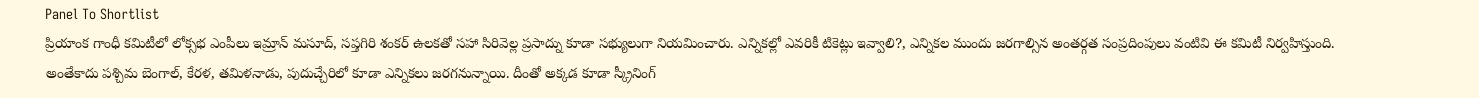Panel To Shortlist
ప్రియాంక గాంధీ కమిటీలో లోక్సభ ఎంపీలు ఇమ్రాన్ మసూద్, సప్తగిరి శంకర్ ఉలకతో సహా సిరివెల్ల ప్రసాద్ను కూడా సభ్యులుగా నియమించారు. ఎన్నికల్లో ఎవరికీ టికెట్లు ఇవ్వాలి?, ఎన్నికల ముందు జరగాల్సిన అంతర్గత సంప్రదింపులు వంటివి ఈ కమిటీ నిర్వహిస్తుంది. అంతేకాదు పశ్చిమ బెంగాల్, కేరళ, తమిళనాడు, పుదుచ్చేరిలో కూడా ఎన్నికలు జరగనున్నాయి. దీంతో అక్కడ కూడా స్క్రీనింగ్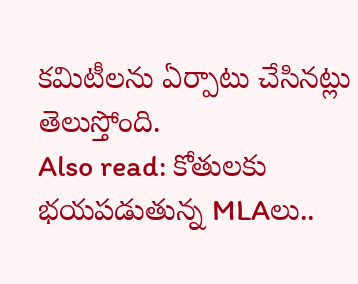కమిటీలను ఏర్పాటు చేసినట్లు తెలుస్తోంది.
Also read: కోతులకు భయపడుతున్న MLAలు..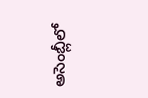అసెంబ్లీలో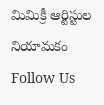మిమిక్రీ ఆర్టిస్టుల నియామకం
Follow Us